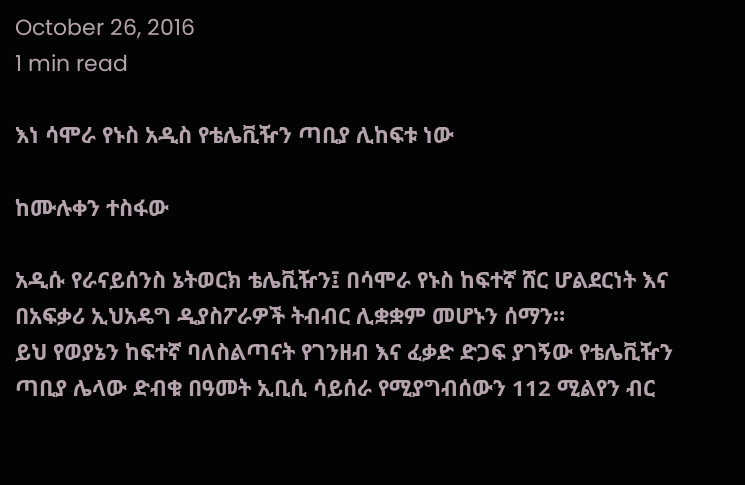October 26, 2016
1 min read

እነ ሳሞራ የኑስ አዲስ የቴሌቪዥን ጣቢያ ሊከፍቱ ነው

ከሙሉቀን ተስፋው

አዲሱ የራናይሰንስ ኔትወርክ ቴሌቪዥን፤ በሳሞራ የኑስ ከፍተኛ ሸር ሆልደርነት እና በአፍቃሪ ኢህአዴግ ዲያስፖራዎች ትብብር ሊቋቋም መሆኑን ሰማን።
ይህ የወያኔን ከፍተኛ ባለስልጣናት የገንዘብ እና ፈቃድ ድጋፍ ያገኝው የቴሌቪዥን ጣቢያ ሌላው ድብቁ በዓመት ኢቢሲ ሳይሰራ የሚያግብሰውን 112 ሚልየን ብር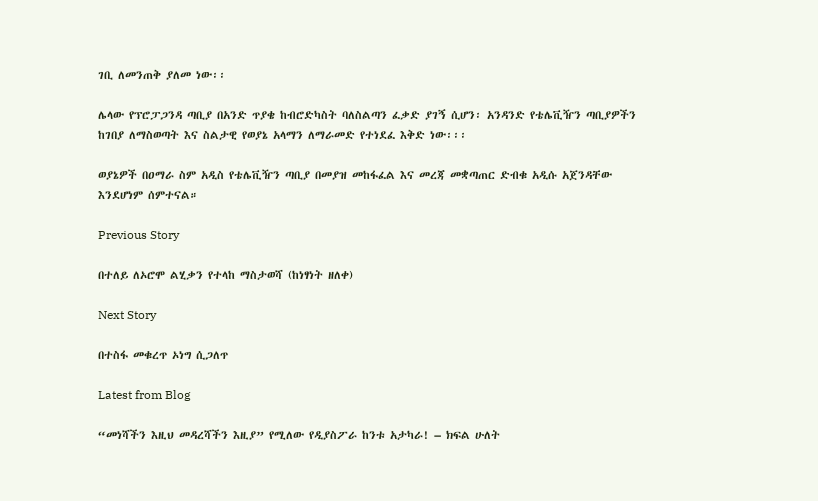ገቢ ለመንጠቅ ያለመ ነው፡፡

ሌላው የፕሮፓጋንዳ ጣቢያ በአንድ ጥያቄ ከብሮድካስት ባለስልጣን ፈቃድ ያገኝ ሲሆን፡ አንዳንድ የቴሌቪዥን ጣቢያዎችን ከገበያ ለማስወጣት እና ስልታዊ የወያኔ አላማን ለማራመድ የተነደፈ እቅድ ነው፡፡፡

ወያኔዎች በዐማራ ስም አዲስ የቴሌቪዥን ጣቢያ በመያዝ መከፋፈል እና መረጃ መቋጣጠር ድብቁ አዲሱ አጀንዳቸው እንደሆነም ሰምተናል።

Previous Story

በተለይ ለኦሮሞ ልሂቃን የተላከ ማስታወሻ (ከነፃነት ዘለቀ)

Next Story

በተስፋ መቁረጥ ኦነግ ሲጋለጥ

Latest from Blog

“መነሻችን እዚህ መዳረሻችን እዚያ” የሚለው የዲያስፖራ ከንቱ አታካራ! – ክፍል ሁለት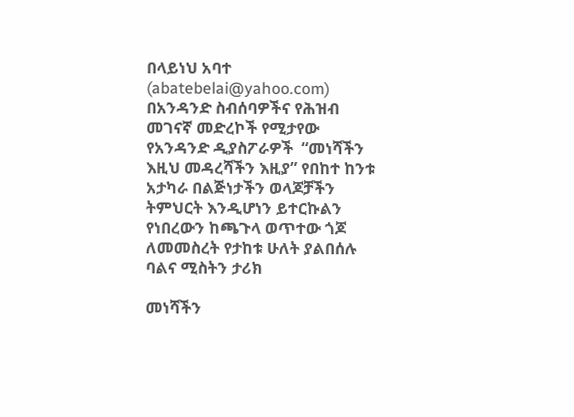በላይነህ አባተ (abatebelai@yahoo.com) በአንዳንድ ስብሰባዎችና የሕዝብ መገናኛ መድረኮች የሚታየው የአንዳንድ ዲያስፖራዎች  “መነሻችን እዚህ መዳረሻችን እዚያ” የበከተ ከንቱ አታካራ በልጅነታችን ወላጆቻችን ትምህርት እንዲሆነን ይተርኩልን የነበረውን ከጫጉላ ወጥተው ጎጆ ለመመስረት የታከቱ ሁለት ያልበሰሉ ባልና ሚስትን ታሪክ

መነሻችን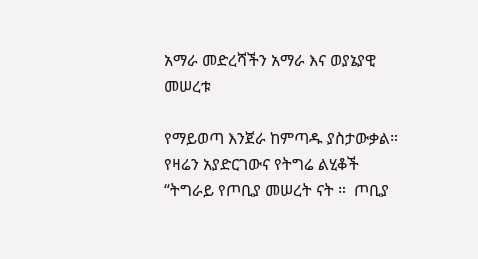አማራ መድረሻችን አማራ እና ወያኔያዊ መሠረቱ

የማይወጣ እንጀራ ከምጣዱ ያስታውቃል። የዛሬን አያድርገውና የትግሬ ልሂቆች “ትግራይ የጦቢያ መሠረት ናት ።  ጦቢያ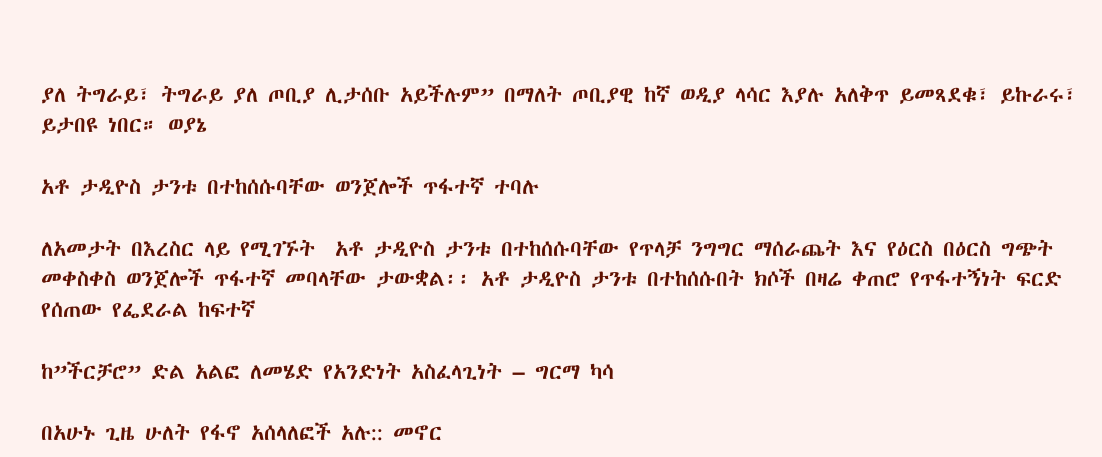ያለ ትግራይ፣ ትግራይ ያለ ጦቢያ ሊታሰቡ አይችሉም” በማለት ጦቢያዊ ከኛ ወዲያ ላሳር እያሉ አለቅጥ ይመጻደቁ፣ ይኩራሩ፣ ይታበዩ ነበር። ወያኔ

አቶ ታዲዮስ ታንቱ በተከሰሱባቸው ወንጀሎች ጥፋተኛ ተባሉ

ለአመታት በእረስር ላይ የሚገኙት  አቶ ታዲዮስ ታንቱ በተከሰሱባቸው የጥላቻ ንግግር ማሰራጨት እና የዕርስ በዕርስ ግጭት መቀስቀስ ወንጀሎች ጥፋተኛ መባላቸው ታውቋል፡፡ አቶ ታዲዮስ ታንቱ በተከሰሱበት ክሶች በዛሬ ቀጠሮ የጥፋተኝነት ፍርድ የሰጠው የፌደራል ከፍተኛ

ከ”ችርቻሮ” ድል አልፎ ለመሄድ የአንድነት አስፈላጊነት – ግርማ ካሳ

በአሁኑ ጊዜ ሁለት የፋኖ አሰላለፎች አሉ:: መኖር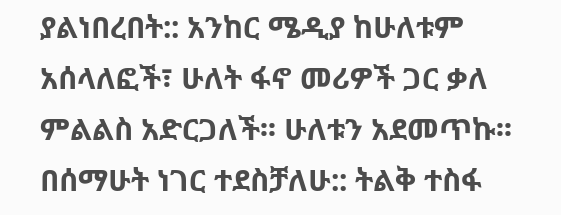ያልነበረበት:: አንከር ሜዲያ ከሁለቱም አሰላለፎች፣ ሁለት ፋኖ መሪዎች ጋር ቃለ ምልልስ አድርጋለች፡፡ ሁለቱን አደመጥኩ፡፡ በሰማሁት ነገር ተደስቻለሁ:: ትልቅ ተስፋ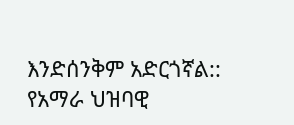እንድሰንቅም አድርጎኛል:: የአማራ ህዝባዊ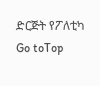ድርጅት የፖለቲካ
Go toTop